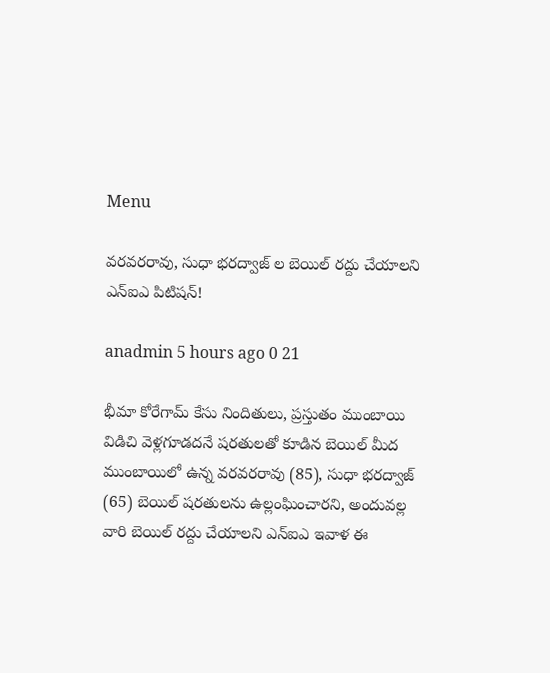Menu

వరవరరావు, సుధా భరద్వాజ్ ల బెయిల్ రద్దు చేయాలని ఎన్ఐఎ పిటిషన్!

anadmin 5 hours ago 0 21

భీమా కోరేగామ్ కేసు నిందితులు, ప్రస్తుతం ముంబాయి విడిచి వెళ్లగూడదనే షరతులతో కూడిన బెయిల్ మీద ముంబాయిలో ఉన్న వరవరరావు (85), సుధా భరద్వాజ్ (65) బెయిల్ షరతులను ఉల్లంఘించారని, అందువల్ల వారి బెయిల్ రద్దు చేయాలని ఎన్ఐఎ ఇవాళ ఈ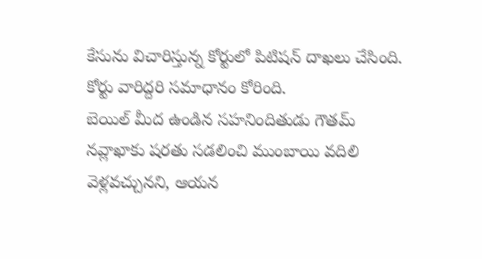కేసును విచారిస్తున్న కోర్టులో పిటిషన్ దాఖలు చేసింది. కోర్టు వారిద్దరి సమాధానం కోరింది.
బెయిల్ మీద ఉండిన సహనిందితుడు గౌతమ్ నవ్లాఖాకు షరతు సడలించి ముంబాయి వదిలి వెళ్లవచ్చునని, ఆయన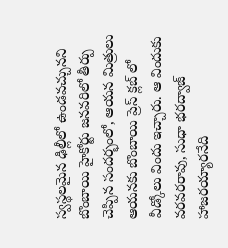స్వస్థలమైన ఢిల్లీలో ఉండవచ్చునని బొంబాయి హైకోర్టు జనవరిలో తీర్పు చెప్పిన సందర్భంలో, ఆయన మిత్రులు ఆయనకు బొంబాయి ప్రెస్ క్లబ్ లో వీడ్కోలు విందు ఇచ్చారు. ఆ విందుకు వరవరరావు, సుధా భరద్వాజ్ హాజరయ్యారనేది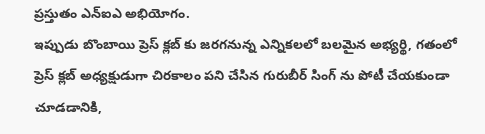ప్రస్తుతం ఎన్ఐఎ అభియోగం.
ఇప్పుడు బొంబాయి ప్రెస్ క్లబ్ కు జరగనున్న ఎన్నికలలో బలమైన అభ్యర్థి, గతంలో ప్రెస్ క్లబ్ అధ్యక్షుడుగా చిరకాలం పని చేసిన గురుబీర్ సింగ్ ను పోటీ చేయకుండా చూడడానికి,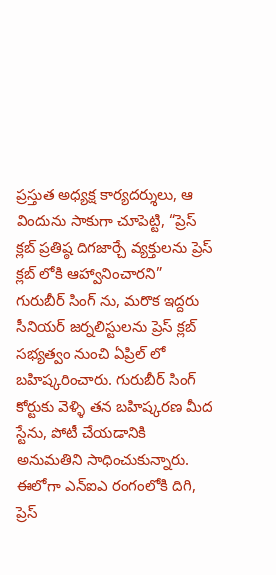ప్రస్తుత అధ్యక్ష కార్యదర్శులు, ఆ విందును సాకుగా చూపెట్టి, “ప్రెస్ క్లబ్ ప్రతిష్ఠ దిగజార్చే వ్యక్తులను ప్రెస్ క్లబ్ లోకి ఆహ్వానించారని” గురుబీర్ సింగ్ ను, మరొక ఇద్దరు సీనియర్ జర్నలిస్టులను ప్రెస్ క్లబ్ సభ్యత్వం నుంచి ఏప్రిల్ లో బహిష్కరించారు. గురుబీర్ సింగ్ కోర్టుకు వెళ్ళి తన బహిష్కరణ మీద స్టేను, పోటీ చేయడానికి అనుమతిని సాధించుకున్నారు.
ఈలోగా ఎన్ఐఎ రంగంలోకి దిగి, ప్రెస్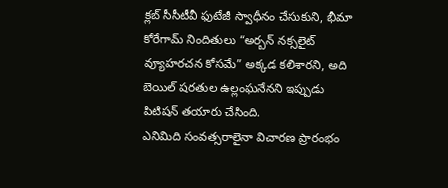క్లబ్ సీసీటీవీ ఫుటేజీ స్వాధీనం చేసుకుని, భీమా కోరేగామ్ నిందితులు “అర్బన్ నక్సలైట్ వ్యూహరచన కోసమే” అక్కడ కలిశారని, అది బెయిల్ షరతుల ఉల్లంఘనేనని ఇప్పుడు పిటిషన్ తయారు చేసింది.
ఎనిమిది సంవత్సరాలైనా విచారణ ప్రారంభం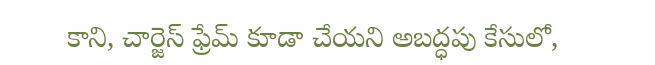కాని, చార్జెస్ ఫ్రేమ్ కూడా చేయని అబద్ధపు కేసులో,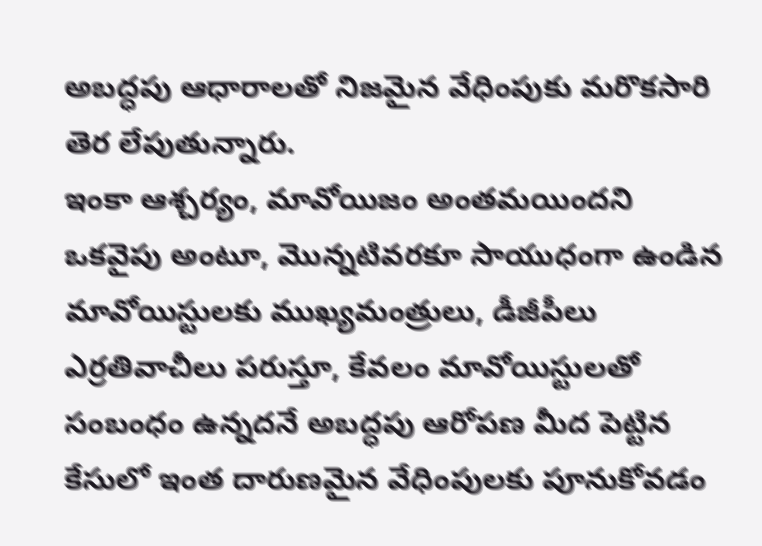అబద్ధపు ఆధారాలతో నిజమైన వేధింపుకు మరొకసారి తెర లేపుతున్నారు.
ఇంకా ఆశ్చర్యం, మావోయిజం అంతమయిందని ఒకవైపు అంటూ, మొన్నటివరకూ సాయుధంగా ఉండిన మావోయిస్టులకు ముఖ్యమంత్రులు, డీజీపీలు ఎర్రతివాచీలు పరుస్తూ, కేవలం మావోయిస్టులతో సంబంధం ఉన్నదనే అబద్ధపు ఆరోపణ మీద పెట్టిన కేసులో ఇంత దారుణమైన వేధింపులకు పూనుకోవడం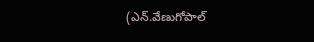(ఎన్.వేణుగోపాల్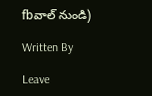fbవాల్ నుండి)

Written By

Leave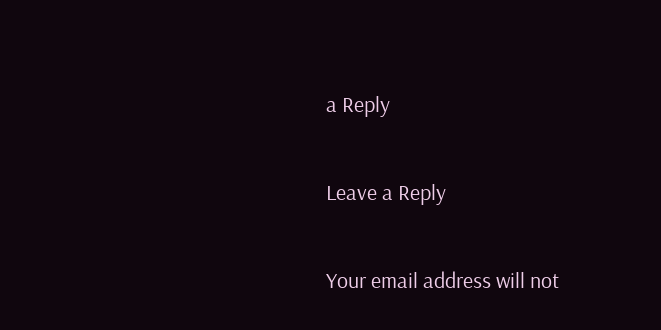a Reply

Leave a Reply

Your email address will not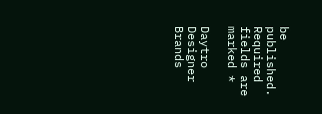be published. Required fields are marked *

Daytro Designer Brands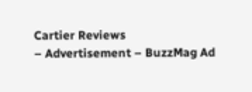Cartier Reviews
– Advertisement – BuzzMag Ad